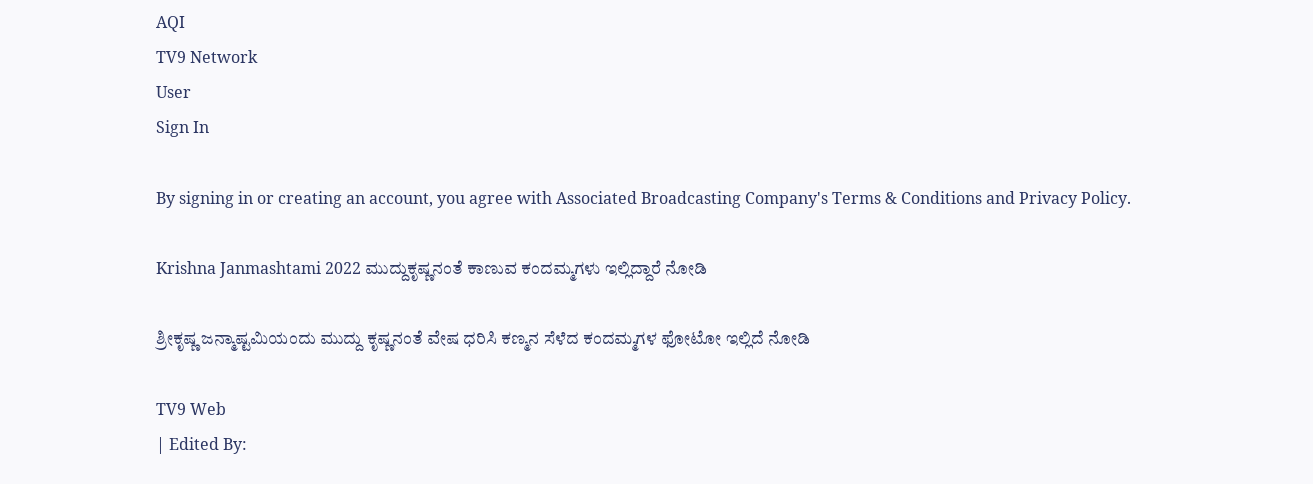AQI
TV9 Network
User
Sign In

By signing in or creating an account, you agree with Associated Broadcasting Company's Terms & Conditions and Privacy Policy.

Krishna Janmashtami 2022 ಮುದ್ದುಕೃಷ್ಣನಂತೆ ಕಾಣುವ ಕಂದಮ್ಮಗಳು ಇಲ್ಲಿದ್ದಾರೆ ನೋಡಿ

ಶ್ರೀಕೃಷ್ಣ ಜನ್ಮಾಷ್ಟಮಿಯಂದು ಮುದ್ದು ಕೃಷ್ಣನಂತೆ ವೇಷ ಧರಿಸಿ ಕಣ್ಮನ ಸೆಳೆದ ಕಂದಮ್ಮಗಳ ಫೋಟೋ ಇಲ್ಲಿದೆ ನೋಡಿ

TV9 Web
| Edited By: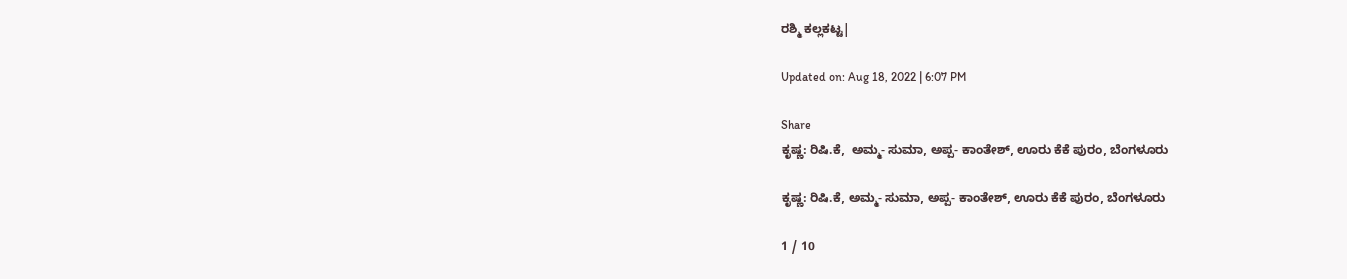ರಶ್ಮಿ ಕಲ್ಲಕಟ್ಟ|

Updated on: Aug 18, 2022 | 6:07 PM

Share
ಕೃಷ್ಣ: ರಿಷಿ.ಕೆ,  ಅಮ್ಮ- ಸುಮಾ, ಅಪ್ಪ- ಕಾಂತೇಶ್, ಊರು ಕೆಕೆ ಪುರಂ, ಬೆಂಗಳೂರು

ಕೃಷ್ಣ: ರಿಷಿ.ಕೆ, ಅಮ್ಮ- ಸುಮಾ, ಅಪ್ಪ- ಕಾಂತೇಶ್, ಊರು ಕೆಕೆ ಪುರಂ, ಬೆಂಗಳೂರು

1 / 10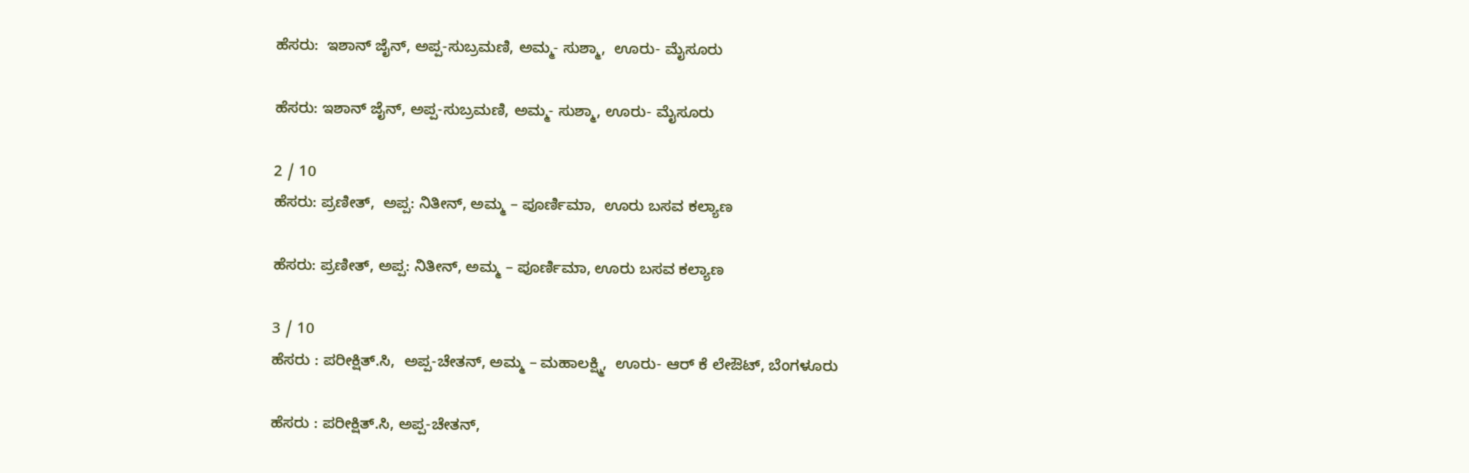ಹೆಸರು:  ಇಶಾನ್ ಜೈನ್, ಅಪ್ಪ-ಸುಬ್ರಮಣಿ, ಅಮ್ಮ- ಸುಶ್ಮಾ,  ಊರು- ಮೈಸೂರು

ಹೆಸರು: ಇಶಾನ್ ಜೈನ್, ಅಪ್ಪ-ಸುಬ್ರಮಣಿ, ಅಮ್ಮ- ಸುಶ್ಮಾ, ಊರು- ಮೈಸೂರು

2 / 10
ಹೆಸರು: ಪ್ರಣೀತ್,  ಅಪ್ಪ: ನಿತೀನ್, ಅಮ್ಮ – ಪೂರ್ಣಿಮಾ,  ಊರು ಬಸವ ಕಲ್ಯಾಣ

ಹೆಸರು: ಪ್ರಣೀತ್, ಅಪ್ಪ: ನಿತೀನ್, ಅಮ್ಮ – ಪೂರ್ಣಿಮಾ, ಊರು ಬಸವ ಕಲ್ಯಾಣ

3 / 10
ಹೆಸರು : ಪರೀಕ್ಷಿತ್.ಸಿ,  ಅಪ್ಪ-ಚೇತನ್, ಅಮ್ಮ – ಮಹಾಲಕ್ಷ್ಮಿ,  ಊರು- ಆರ್ ಕೆ ಲೇಔಟ್, ಬೆಂಗಳೂರು

ಹೆಸರು : ಪರೀಕ್ಷಿತ್.ಸಿ, ಅಪ್ಪ-ಚೇತನ್,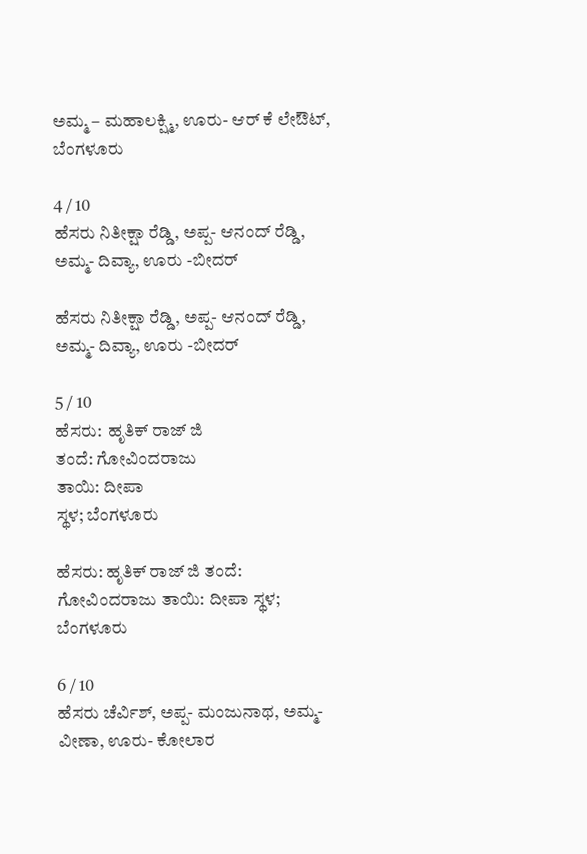ಅಮ್ಮ – ಮಹಾಲಕ್ಷ್ಮಿ, ಊರು- ಆರ್ ಕೆ ಲೇಔಟ್, ಬೆಂಗಳೂರು

4 / 10
ಹೆಸರು ನಿತೀಕ್ಷಾ ರೆಡ್ಡಿ, ಅಪ್ಪ- ಆನಂದ್ ರೆಡ್ಡಿ, ಅಮ್ಮ- ದಿವ್ಯಾ, ಊರು -ಬೀದರ್

ಹೆಸರು ನಿತೀಕ್ಷಾ ರೆಡ್ಡಿ, ಅಪ್ಪ- ಆನಂದ್ ರೆಡ್ಡಿ, ಅಮ್ಮ- ದಿವ್ಯಾ, ಊರು -ಬೀದರ್

5 / 10
ಹೆಸರು:  ಹೃತಿಕ್ ರಾಜ್ ಜಿ
ತಂದೆ: ಗೋವಿಂದರಾಜು
ತಾಯಿ: ದೀಪಾ
ಸ್ಥಳ; ಬೆಂಗಳೂರು

ಹೆಸರು: ಹೃತಿಕ್ ರಾಜ್ ಜಿ ತಂದೆ: ಗೋವಿಂದರಾಜು ತಾಯಿ: ದೀಪಾ ಸ್ಥಳ; ಬೆಂಗಳೂರು

6 / 10
ಹೆಸರು ಚೆರ್ವಿಶ್, ಅಪ್ಪ- ಮಂಜುನಾಥ, ಅಮ್ಮ- ವೀಣಾ, ಊರು- ಕೋಲಾರ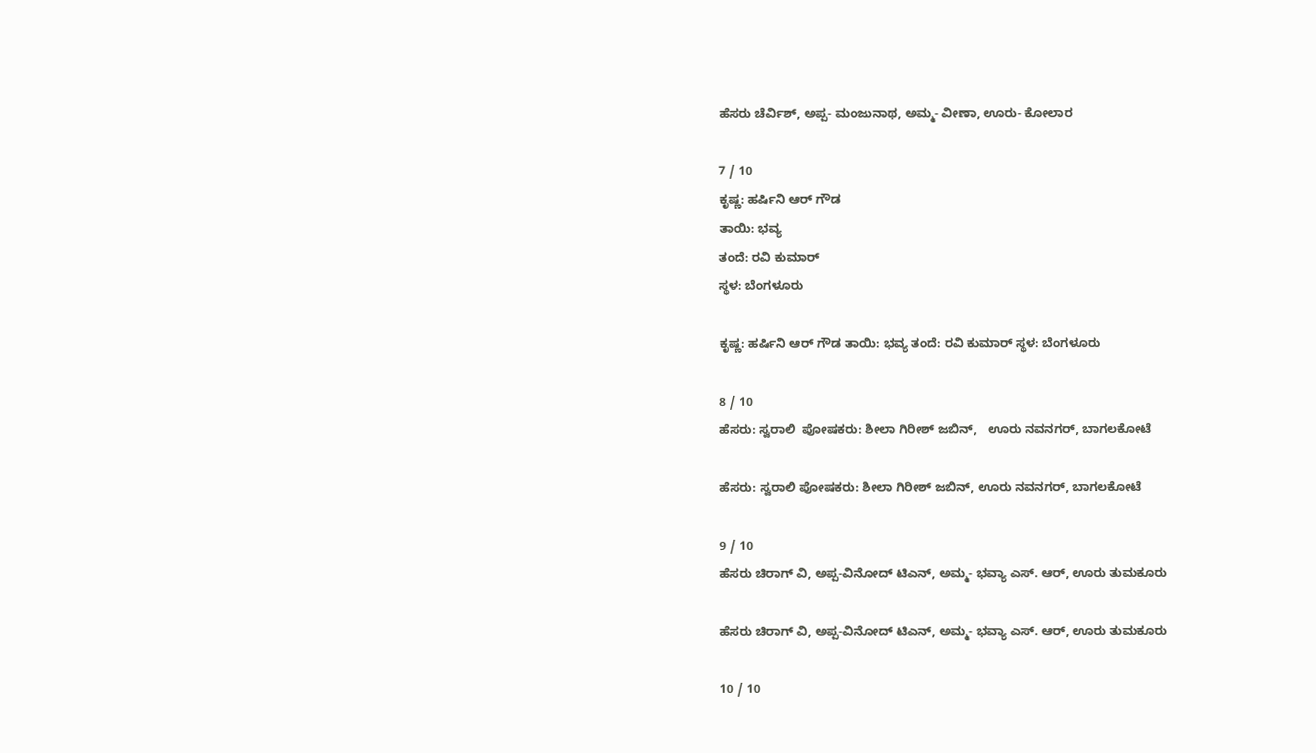ಹೆಸರು ಚೆರ್ವಿಶ್, ಅಪ್ಪ- ಮಂಜುನಾಥ, ಅಮ್ಮ- ವೀಣಾ, ಊರು- ಕೋಲಾರ

7 / 10
ಕೃಷ್ಣ: ಹರ್ಷಿನಿ ಆರ್ ಗೌಡ
ತಾಯಿ: ಭವ್ಯ
ತಂದೆ: ರವಿ ಕುಮಾರ್
ಸ್ಥಳ: ಬೆಂಗಳೂರು

ಕೃಷ್ಣ: ಹರ್ಷಿನಿ ಆರ್ ಗೌಡ ತಾಯಿ: ಭವ್ಯ ತಂದೆ: ರವಿ ಕುಮಾರ್ ಸ್ಥಳ: ಬೆಂಗಳೂರು

8 / 10
ಹೆಸರು: ಸ್ವರಾಲಿ  ಪೋಷಕರು: ಶೀಲಾ ಗಿರೀಶ್ ಜಬಿನ್,   ಊರು ನವನಗರ್, ಬಾಗಲಕೋಟೆ

ಹೆಸರು: ಸ್ವರಾಲಿ ಪೋಷಕರು: ಶೀಲಾ ಗಿರೀಶ್ ಜಬಿನ್, ಊರು ನವನಗರ್, ಬಾಗಲಕೋಟೆ

9 / 10
ಹೆಸರು ಚಿರಾಗ್ ವಿ, ಅಪ್ಪ-ವಿನೋದ್ ಟಿಎನ್, ಅಮ್ಮ- ಭವ್ಯಾ ಎಸ್. ಆರ್, ಊರು ತುಮಕೂರು

ಹೆಸರು ಚಿರಾಗ್ ವಿ, ಅಪ್ಪ-ವಿನೋದ್ ಟಿಎನ್, ಅಮ್ಮ- ಭವ್ಯಾ ಎಸ್. ಆರ್, ಊರು ತುಮಕೂರು

10 / 10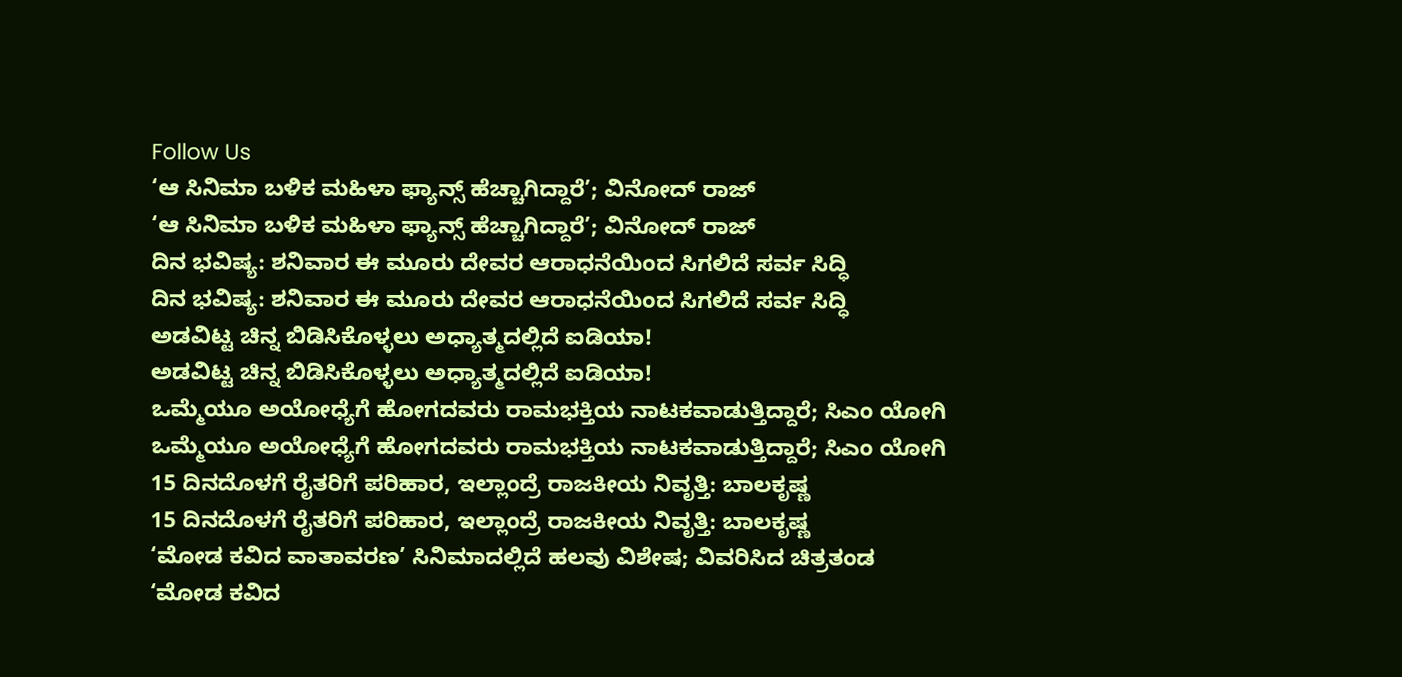Follow Us
‘ಆ ಸಿನಿಮಾ ಬಳಿಕ ಮಹಿಳಾ ಫ್ಯಾನ್ಸ್ ಹೆಚ್ಚಾಗಿದ್ದಾರೆ’; ವಿನೋದ್ ರಾಜ್
‘ಆ ಸಿನಿಮಾ ಬಳಿಕ ಮಹಿಳಾ ಫ್ಯಾನ್ಸ್ ಹೆಚ್ಚಾಗಿದ್ದಾರೆ’; ವಿನೋದ್ ರಾಜ್
ದಿನ ಭವಿಷ್ಯ: ಶನಿವಾರ ಈ ಮೂರು ದೇವರ ಆರಾಧನೆಯಿಂದ ಸಿಗಲಿದೆ ಸರ್ವ ಸಿದ್ಧಿ
ದಿನ ಭವಿಷ್ಯ: ಶನಿವಾರ ಈ ಮೂರು ದೇವರ ಆರಾಧನೆಯಿಂದ ಸಿಗಲಿದೆ ಸರ್ವ ಸಿದ್ಧಿ
ಅಡವಿಟ್ಟ ಚಿನ್ನ ಬಿಡಿಸಿಕೊಳ್ಳಲು ಅಧ್ಯಾತ್ಮದಲ್ಲಿದೆ ಐಡಿಯಾ!
ಅಡವಿಟ್ಟ ಚಿನ್ನ ಬಿಡಿಸಿಕೊಳ್ಳಲು ಅಧ್ಯಾತ್ಮದಲ್ಲಿದೆ ಐಡಿಯಾ!
ಒಮ್ಮೆಯೂ ಅಯೋಧ್ಯೆಗೆ ಹೋಗದವರು ರಾಮಭಕ್ತಿಯ ನಾಟಕವಾಡುತ್ತಿದ್ದಾರೆ; ಸಿಎಂ ಯೋಗಿ
ಒಮ್ಮೆಯೂ ಅಯೋಧ್ಯೆಗೆ ಹೋಗದವರು ರಾಮಭಕ್ತಿಯ ನಾಟಕವಾಡುತ್ತಿದ್ದಾರೆ; ಸಿಎಂ ಯೋಗಿ
15 ದಿನದೊಳಗೆ ರೈತರಿಗೆ ಪರಿಹಾರ, ಇಲ್ಲಾಂದ್ರೆ ರಾಜಕೀಯ ನಿವೃತ್ತಿ: ಬಾಲಕೃಷ್ಣ
15 ದಿನದೊಳಗೆ ರೈತರಿಗೆ ಪರಿಹಾರ, ಇಲ್ಲಾಂದ್ರೆ ರಾಜಕೀಯ ನಿವೃತ್ತಿ: ಬಾಲಕೃಷ್ಣ
‘ಮೋಡ ಕವಿದ ವಾತಾವರಣ’ ಸಿನಿಮಾದಲ್ಲಿದೆ ಹಲವು ವಿಶೇಷ; ವಿವರಿಸಿದ ಚಿತ್ರತಂಡ
‘ಮೋಡ ಕವಿದ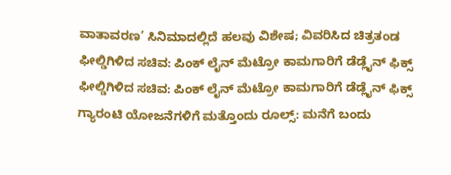ವಾತಾವರಣ’ ಸಿನಿಮಾದಲ್ಲಿದೆ ಹಲವು ವಿಶೇಷ; ವಿವರಿಸಿದ ಚಿತ್ರತಂಡ
ಫೀಲ್ಡಿಗಿಳಿದ ಸಚಿವ: ಪಿಂಕ್ ಲೈನ್ ಮೆಟ್ರೋ ಕಾಮಗಾರಿಗೆ ಡೆಡ್ಲೈನ್ ಫಿಕ್ಸ್
ಫೀಲ್ಡಿಗಿಳಿದ ಸಚಿವ: ಪಿಂಕ್ ಲೈನ್ ಮೆಟ್ರೋ ಕಾಮಗಾರಿಗೆ ಡೆಡ್ಲೈನ್ ಫಿಕ್ಸ್
ಗ್ಯಾರಂಟಿ ಯೋಜನೆಗಳಿಗೆ ಮತ್ತೊಂದು ರೂಲ್ಸ್: ಮನೆಗೆ ಬಂದು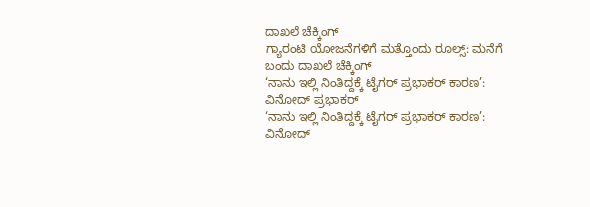ದಾಖಲೆ ಚೆಕ್ಕಿಂಗ್
ಗ್ಯಾರಂಟಿ ಯೋಜನೆಗಳಿಗೆ ಮತ್ತೊಂದು ರೂಲ್ಸ್: ಮನೆಗೆ ಬಂದು ದಾಖಲೆ ಚೆಕ್ಕಿಂಗ್
‘ನಾನು ಇಲ್ಲಿ ನಿಂತಿದ್ದಕ್ಕೆ ಟೈಗರ್ ಪ್ರಭಾಕರ್ ಕಾರಣ’: ವಿನೋದ್ ಪ್ರಭಾಕರ್
‘ನಾನು ಇಲ್ಲಿ ನಿಂತಿದ್ದಕ್ಕೆ ಟೈಗರ್ ಪ್ರಭಾಕರ್ ಕಾರಣ’: ವಿನೋದ್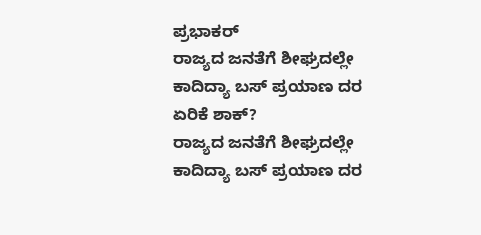ಪ್ರಭಾಕರ್
ರಾಜ್ಯದ ಜನತೆಗೆ ಶೀಘ್ರದಲ್ಲೇ ಕಾದಿದ್ಯಾ ಬಸ್ ಪ್ರಯಾಣ ದರ ಏರಿಕೆ ಶಾಕ್?
ರಾಜ್ಯದ ಜನತೆಗೆ ಶೀಘ್ರದಲ್ಲೇ ಕಾದಿದ್ಯಾ ಬಸ್ ಪ್ರಯಾಣ ದರ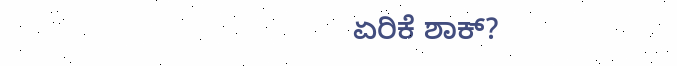ಏರಿಕೆ ಶಾಕ್?